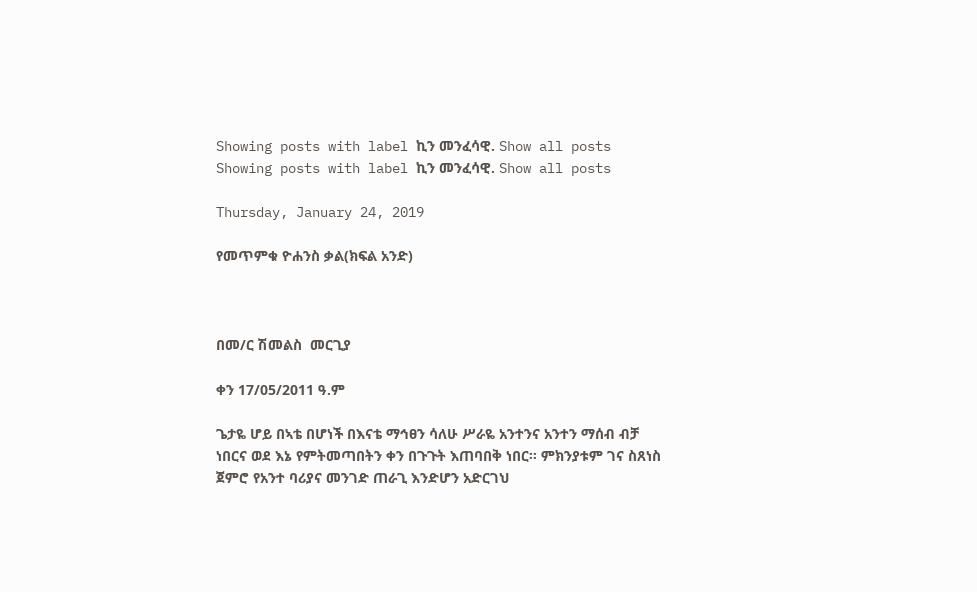Showing posts with label ኪን መንፈሳዊ. Show all posts
Showing posts with label ኪን መንፈሳዊ. Show all posts

Thursday, January 24, 2019

የመጥምቁ ዮሐንስ ቃል(ክፍል አንድ)



በመ/ር ሽመልስ  መርጊያ

ቀን 17/05/2011 ዓ.ም

ጌታዬ ሆይ በኣቴ በሆነች በእናቴ ማኅፀን ሳለሁ ሥራዬ አንተንና አንተን ማሰብ ብቻ ነበርና ወደ እኔ የምትመጣበትን ቀን በጉጉት እጠባበቅ ነበር፡፡ ምክንያቱም ገና ስጸነስ ጀምሮ የአንተ ባሪያና መንገድ ጠራጊ እንድሆን አድርገህ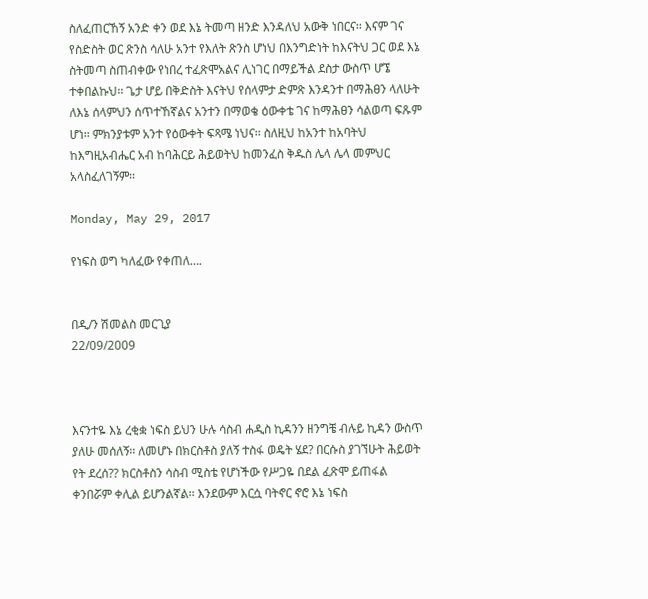ስለፈጠርኸኝ አንድ ቀን ወደ እኔ ትመጣ ዘንድ እንዳለህ አውቅ ነበርና፡፡ እናም ገና የስድስት ወር ጽንስ ሳለሁ አንተ የእለት ጽንስ ሆነህ በእንግድነት ከእናትህ ጋር ወደ እኔ ስትመጣ ስጠብቀው የነበረ ተፈጽሞአልና ሊነገር በማይችል ደስታ ውስጥ ሆኜ ተቀበልኩህ፡፡ ጌታ ሆይ በቅድስት እናትህ የሰላምታ ድምጽ እንዳንተ በማሕፀን ላለሁት ለእኔ ሰላምህን ሰጥተኸኛልና አንተን በማወቄ ዕውቀቴ ገና ከማሕፀን ሳልወጣ ፍጹም ሆነ፡፡ ምክንያቱም አንተ የዕውቀት ፍጻሜ ነህና፡፡ ስለዚህ ከአንተ ከአባትህ ከእግዚአብሔር አብ ከባሕርይ ሕይወትህ ከመንፈስ ቅዱስ ሌላ ሌላ መምህር አላስፈለገኝም፡፡

Monday, May 29, 2017

የነፍስ ወግ ካለፈው የቀጠለ….


በዲ/ን ሽመልስ መርጊያ
22/09/2009



እናንተዬ እኔ ረቂቋ ነፍስ ይህን ሁሉ ሳስብ ሐዲስ ኪዳንን ዘንግቼ ብሉይ ኪዳን ውስጥ ያለሁ መሰለኝ፡፡ ለመሆኑ በክርስቶስ ያለኝ ተስፋ ወዴት ሄደ? በርሱስ ያገኘሁት ሕይወት የት ደረሰ?? ክርስቶስን ሳስብ ሚስቴ የሆነችው የሥጋዬ በደል ፈጽሞ ይጠፋል ቀንበሯም ቀሊል ይሆንልኛል፡፡ እንደውም እርሷ ባትኖር ኖሮ እኔ ነፍስ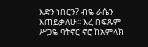እድን ነበርን? ብዬ ራሴን እጠይቃለሁ፡፡ እረ በፍጹም ሥጋዬ ባትኖር ኖሮ ከአምላክ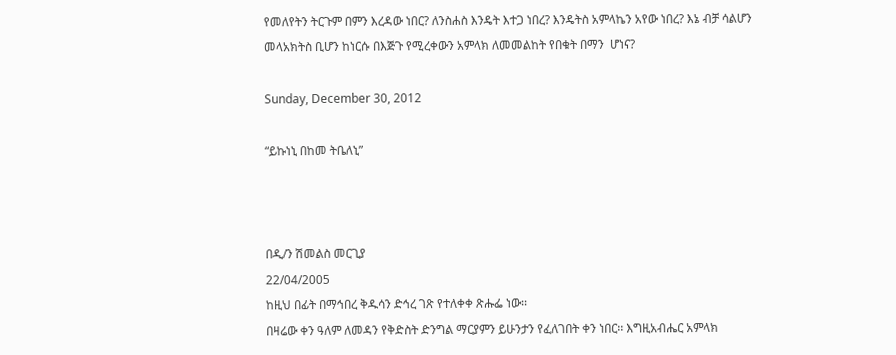የመለየትን ትርጉም በምን እረዳው ነበር? ለንስሐስ እንዴት እተጋ ነበረ? እንዴትስ አምላኬን አየው ነበረ? እኔ ብቻ ሳልሆን መላአክትስ ቢሆን ከነርሱ በእጅጉ የሚረቀውን አምላክ ለመመልከት የበቁት በማን  ሆነና?

Sunday, December 30, 2012

“ይኩነኒ በከመ ትቤለኒ”



በዲ/ን ሽመልስ መርጊያ
22/04/2005
ከዚህ በፊት በማኅበረ ቅዱሳን ድኅረ ገጽ የተለቀቀ ጽሑፌ ነው፡፡
በዛሬው ቀን ዓለም ለመዳን የቅድስት ድንግል ማርያምን ይሁንታን የፈለገበት ቀን ነበር፡፡ እግዚአብሔር አምላክ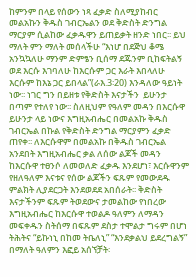ከምንም በላይ የሰውን ነጻ ፈቃድ ስለሚያከብር መልአኩን ቅዱስ ገብርኤልን ወደ ቅድስት ድንግል ማርያም ሲልከው ፈቃዱዋን ይጠይቃት ዘንድ ነበር፡፡ ይህ ማለት ምን ማለት መሰላችሁ “እነሆ በደጅህ ቆሜ አንኳኳለሁ ማንም ድምፄን ቢሰማ ደጁንም ቢከፍትልኝ ወደ እርሱ እገባለሁ ከእርሱም ጋር እራት እበላለሁ እርሱም ከእኔ ጋር ይበላል”(ራእ.3፡20) እንዳለው ዓይነት ነው፡፡ ነገር ግን በይዘቱ የቅድስት እናታችን  ይሁንታ በጣም የተለየ ነው፡፡ ስለዚህም የዓለም መዳን በእርሱዋ ይሁንታ ላይ ነውና እግዚአብሔር በመልአኩ ቅዱስ ገብርኤል በኩል የቅድስት ድንግል ማርያምን ፈቃድ ጠየቀ፡፡ ለእርሱዋም በመልአኩ በቅዱስ ገብርኤል አንደበት እግዚአብሔር ቃል ለሰው ልጆች መዳን ከእርሱዋ ተፀንሶ ለመወለድ ፈቃዱ እንደሆነ፣ እርሱዋንም የዘለዓለም እናቱና የሰው ልጆችን ፍጹም የመውደዱ ምልክት ሊያደርጋት እንደወደደ አበሰራት፡፡ ቅድስት እናታችንም ፍጹም ትወደውና ታመልከው የነበረው እግዚአብሔር ከእርሱዋ ተወልዶ ዓለምን ለማዳን መፍቀዱን ስትሰማ በፍጹም ደስታ ተሞልታ ግሩም በሆነ ትሕትና “ይኩነኒ በከመ ትቤለኒ” “እንደቃልህ ይደረግልኝ” በማለት ዓለምን እፎይ አሰኘቻት፡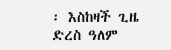፡ እስከዛች ጊዜ ድረስ ዓለም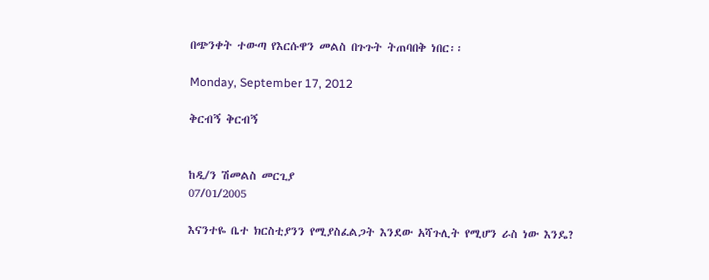በጭንቀት ተውጣ የእርሱዋን መልስ በጉጉት ትጠባበቅ ነበር፡፡

Monday, September 17, 2012

ቅርብኝ ቅርብኝ


ከዲ/ን ሽመልስ መርጊያ
07/01/2005

እናንተዬ ቤተ ክርስቲያንን የሚያስፈልጋት እንደው አሻጉሊት የሚሆን ራስ ነው እንዴ?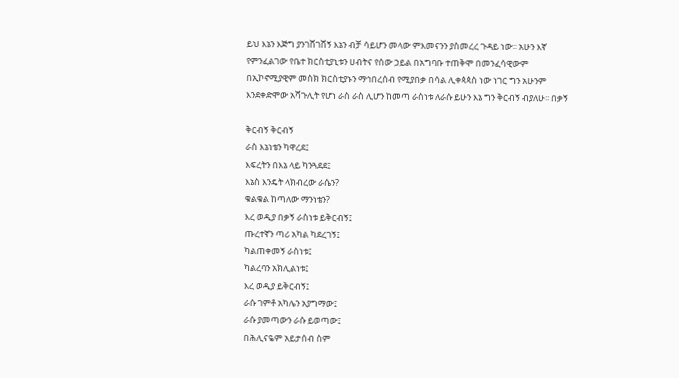ይህ እኔን እጅግ ያንገሸገሸኝ እኔን ብቻ ሳይሆን መላው ምእመናንን ያስመረረ ጉዳይ ነው፡፡ አሁን እኛ የምንፈልገው የቤተ ክርስቲያኒቱን ሀብትና የሰው ኃይል በአግባቡ ተጠቅሞ በመንፈሳዊውም በኢኮኖሚያዊም መስክ ክርስቲያኑን ማኅበረሰብ የሚያበቃ በሳል ሊቀጳጳስ ነው ነገር ግን አሁንም እንደቀድሞው አሻጉሊት የሆነ ራስ ራስ ሊሆን ከመጣ ራስነቱ ለራሱ ይሁን እኔ ግን ቅርብኝ ብያለሁ፡፡ በቃኝ

ቅርብኝ ቅርብኝ
ራስ እኔነቴን ካዋረደ፤
እፍረትን በእኔ ላይ ካንጓደደ፤
እኔስ እንዴት ላክብረው ራሴን?
ቁልቁል ከጣለው ማንነቴን?
እረ ወዲያ በቃኝ ራስነቱ ይቅርብኝ፤
ጡረተኛን ጣሪ አካል ካደረገኝ፤
ካልጠቀመኝ ራስነቱ፤
ካልረባን አክሊልነቱ፤
እረ ወዲያ ይቅርብኝ፤
ራሱ ገምቶ አካሌን አያግማው፤
ራሱ ያመጣውን ራሱ ይወጣው፤
በሕሊናዬም አይታሰብ ስም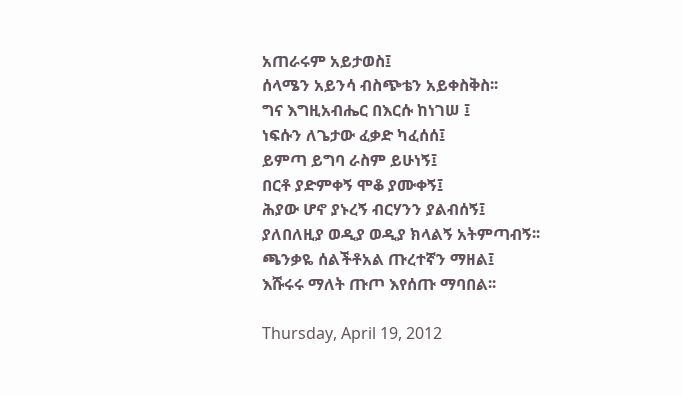አጠራሩም አይታወስ፤
ሰላሜን አይንሳ ብስጭቴን አይቀስቅስ፡፡
ግና እግዚአብሔር በእርሱ ከነገሠ ፤
ነፍሱን ለጌታው ፈቃድ ካፈሰሰ፤
ይምጣ ይግባ ራስም ይሁነኝ፤
በርቶ ያድምቀኝ ሞቆ ያሙቀኝ፤
ሕያው ሆኖ ያኑረኝ ብርሃንን ያልብሰኝ፤
ያለበለዚያ ወዲያ ወዲያ ክላልኝ አትምጣብኝ፡፡
ጫንቃዬ ሰልችቶአል ጡረተኛን ማዘል፤
እሹሩሩ ማለት ጡጦ እየሰጡ ማባበል፡፡

Thursday, April 19, 2012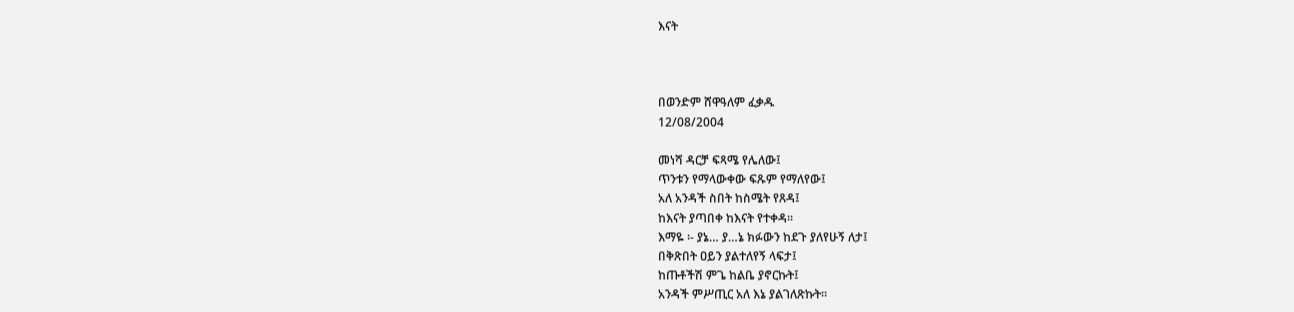እናት



በወንድም ሸዋዓለም ፈቃዱ
12/08/2004

መነሻ ዳርቻ ፍጻሜ የሌለው፤
ጥንቱን የማላውቀው ፍጹም የማለየው፤
አለ አንዳች ስበት ከስሜት የጸዳ፤
ከእናት ያጣበቀ ከእናት የተቀዳ፡፡
እማዬ ፡- ያኔ… ያ…ኔ ክፉውን ከደጉ ያለየሁኝ ለታ፤
በቅጽበት ዐይን ያልተለየኝ ላፍታ፤
ከጡቶችሽ ምጌ ከልቤ ያኖርኩት፤
አንዳች ምሥጢር አለ እኔ ያልገለጽኩት፡፡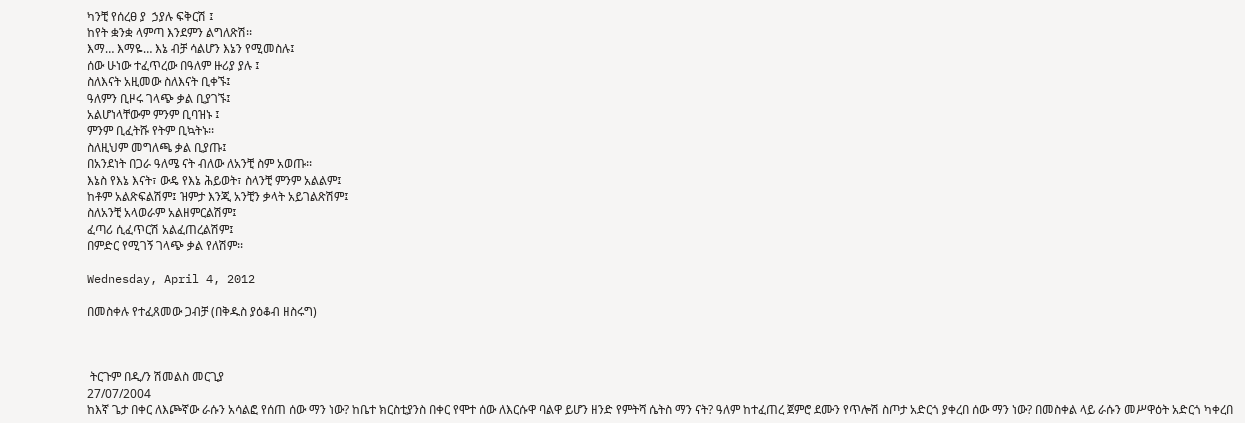ካንቺ የሰረፀ ያ  ኃያሉ ፍቅርሽ ፤
ከየት ቋንቋ ላምጣ እንደምን ልግለጽሽ፡፡
እማ… እማዬ… እኔ ብቻ ሳልሆን እኔን የሚመስሉ፤
ሰው ሁነው ተፈጥረው በዓለም ዙሪያ ያሉ ፤
ስለእናት አዚመው ስለእናት ቢቀኙ፤
ዓለምን ቢዞሩ ገላጭ ቃል ቢያገኙ፤
አልሆነላቸውም ምንም ቢባዝኑ ፤
ምንም ቢፈትሹ የትም ቢኳትኑ፡፡
ስለዚህም መግለጫ ቃል ቢያጡ፤
በአንደነት በጋራ ዓለሜ ናት ብለው ለአንቺ ስም አወጡ፡፡
እኔስ የእኔ እናት፣ ውዴ የእኔ ሕይወት፣ ስላንቺ ምንም አልልም፤
ከቶም አልጽፍልሽም፤ ዝምታ እንጂ አንቺን ቃላት አይገልጽሽም፤
ስለአንቺ አላወራም አልዘምርልሽም፤
ፈጣሪ ሲፈጥርሽ አልፈጠረልሽም፤
በምድር የሚገኝ ገላጭ ቃል የለሽም፡፡

Wednesday, April 4, 2012

በመስቀሉ የተፈጸመው ጋብቻ (በቅዱስ ያዕቆብ ዘስሩግ)



 ትርጉም በዲ/ን ሽመልስ መርጊያ
27/07/2004
ከእኛ ጌታ በቀር ለእጮኛው ራሱን አሳልፎ የሰጠ ሰው ማን ነው? ከቤተ ክርስቲያንስ በቀር የሞተ ሰው ለእርሱዋ ባልዋ ይሆን ዘንድ የምትሻ ሴትስ ማን ናት? ዓለም ከተፈጠረ ጀምሮ ደሙን የጥሎሽ ስጦታ አድርጎ ያቀረበ ሰው ማን ነው? በመስቀል ላይ ራሱን መሥዋዕት አድርጎ ካቀረበ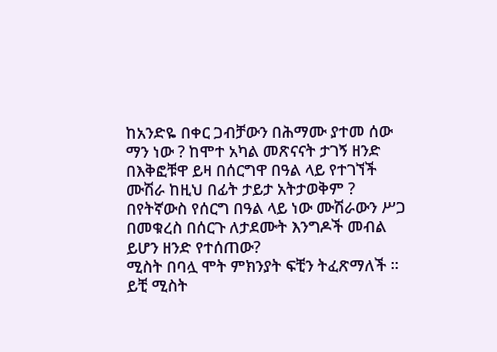ከአንድዬ በቀር ጋብቻውን በሕማሙ ያተመ ሰው ማን ነው ? ከሞተ አካል መጽናናት ታገኝ ዘንድ በእቅፎቹዋ ይዛ በሰርግዋ በዓል ላይ የተገኘች ሙሽራ ከዚህ በፊት ታይታ አትታወቅም ? በየትኛውስ የሰርግ በዓል ላይ ነው ሙሽራውን ሥጋ በመቁረስ በሰርጉ ለታደሙት እንግዶች መብል ይሆን ዘንድ የተሰጠው?
ሚስት በባሏ ሞት ምክንያት ፍቺን ትፈጽማለች ፡፡ ይቺ ሚስት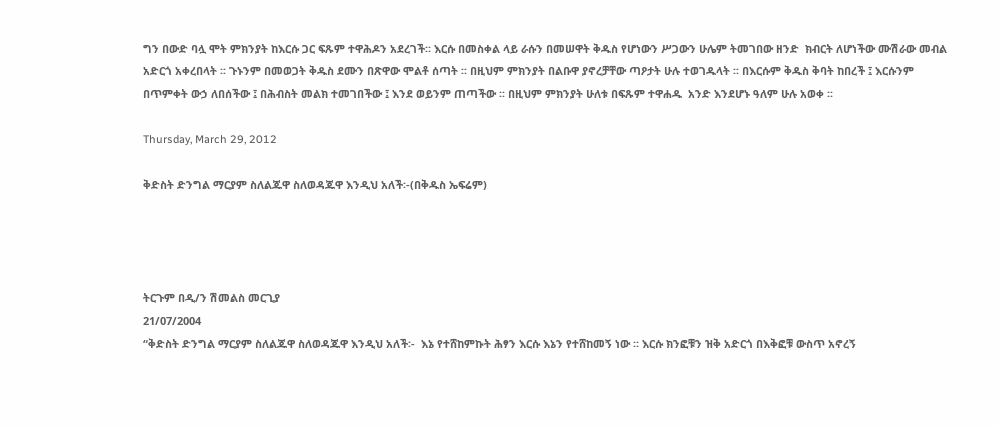ግን በውድ ባሏ ሞት ምክንያት ከእርሱ ጋር ፍጹም ተዋሕዶን አደረገች፡፡ እርሱ በመስቀል ላይ ራሱን በመሠዋት ቅዱስ የሆነውን ሥጋውን ሁሌም ትመገበው ዘንድ  ክብርት ለሆነችው ሙሽራው መብል አድርጎ አቀረበላት ፡፡ ጉኑንም በመወጋት ቅዱስ ደሙን በጽዋው ሞልቶ ሰጣት ፡፡ በዚህም ምክንያት በልቡዋ ያኖረቻቸው ጣዖታት ሁሉ ተወገዱላት ፡፡ በእርሱም ቅዱስ ቅባት ከበረች ፤ እርሱንም በጥምቀት ውኃ ለበሰችው ፤ በሕብስት መልክ ተመገበችው ፤ እንደ ወይንም ጠጣችው ፡፡ በዚህም ምክንያት ሁለቱ በፍጹም ተዋሐዱ  አንድ እንደሆኑ ዓለም ሁሉ አወቀ ፡፡

Thursday, March 29, 2012

ቅድስት ድንግል ማርያም ስለልጁዋ ስለወዳጁዋ እንዲህ አለች፡-(በቅዱስ ኤፍሬም)




ትርጉም በዲ/ን ሽመልስ መርጊያ
21/07/2004
“ቅድስት ድንግል ማርያም ስለልጁዋ ስለወዳጁዋ እንዲህ አለች፡-  እኔ የተሸከምኩት ሕፃን እርሱ እኔን የተሸከመኝ ነው ፡፡ እርሱ ክንፎቹን ዝቅ አድርጎ በእቅፎቹ ውስጥ አኖረኝ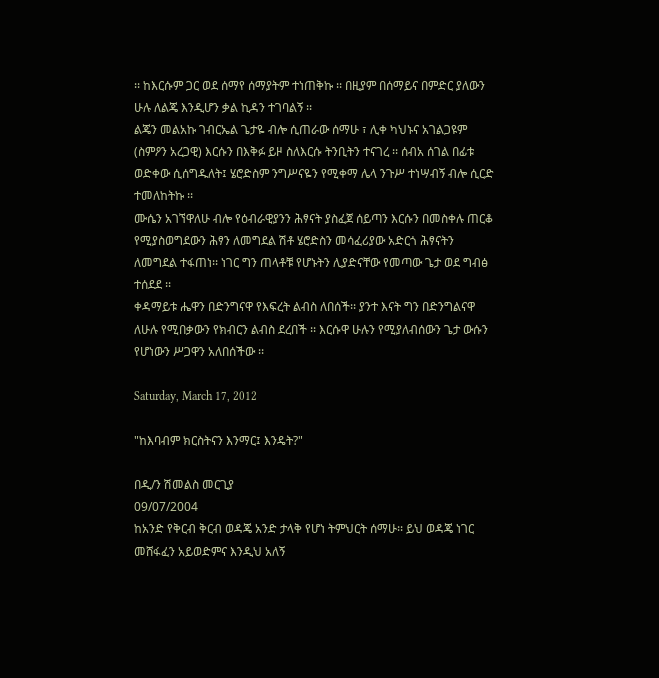፡፡ ከእርሱም ጋር ወደ ሰማየ ሰማያትም ተነጠቅኩ ፡፡ በዚያም በሰማይና በምድር ያለውን ሁሉ ለልጄ እንዲሆን ቃል ኪዳን ተገባልኝ ፡፡
ልጄን መልአኩ ገብርኤል ጌታዬ ብሎ ሲጠራው ሰማሁ ፣ ሊቀ ካህኑና አገልጋዩም (ስምዖን አረጋዊ) እርሱን በእቅፉ ይዞ ስለእርሱ ትንቢትን ተናገረ ፡፡ ሰብአ ሰገል በፊቱ ወድቀው ሲሰግዱለት፤ ሄሮድስም ንግሥናዬን የሚቀማ ሌላ ንጉሥ ተነሣብኝ ብሎ ሲርድ ተመለከትኩ ፡፡
ሙሴን አገኘዋለሁ ብሎ የዕብራዊያንን ሕፃናት ያስፈጀ ሰይጣን እርሱን በመስቀሉ ጠርቆ የሚያስወግደውን ሕፃን ለመግደል ሽቶ ሄሮድስን መሳፈሪያው አድርጎ ሕፃናትን ለመግደል ተፋጠነ፡፡ ነገር ግን ጠላቶቹ የሆኑትን ሊያድናቸው የመጣው ጌታ ወደ ግብፅ ተሰደደ ፡፡
ቀዳማይቱ ሔዋን በድንግናዋ የእፍረት ልብስ ለበሰች፡፡ ያንተ እናት ግን በድንግልናዋ ለሁሉ የሚበቃውን የክብርን ልብስ ደረበች ፡፡ እርሱዋ ሁሉን የሚያለብሰውን ጌታ ውሱን የሆነውን ሥጋዋን አለበሰችው ፡፡

Saturday, March 17, 2012

"ከእባብም ክርስትናን እንማር፤ እንዴት?"

በዲ/ን ሽመልስ መርጊያ
09/07/2004
ከአንድ የቅርብ ቅርብ ወዳጄ አንድ ታላቅ የሆነ ትምህርት ሰማሁ፡፡ ይህ ወዳጄ ነገር መሸፋፈን አይወድምና እንዲህ አለኝ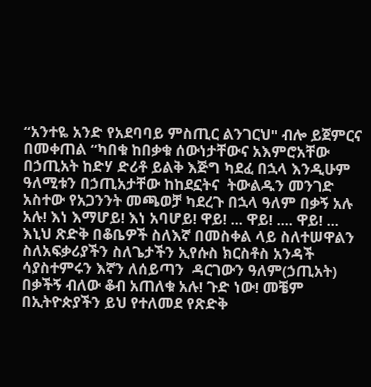“አንተዬ አንድ የአደባባይ ምስጢር ልንገርህ" ብሎ ይጀምርና በመቀጠል “ካበቁ ከበቃቁ ሰውነታቸውና አእምሮአቸው በኃጢአት ከድሃ ድሪቶ ይልቅ እጅግ ካደፈ በኋላ እንዲሁም ዓለሚቱን በኃጢአታቸው ከከደኗትና  ትውልዱን መንገድ አስተው የአጋንንት መጫወቻ ካደረጉ በኋላ ዓለም በቃኝ አሉ አሉ! እነ እማሆይ! እነ አባሆይ! ዋይ! ... ዋይ! .... ዋይ! ... እኒህ ጽድቅ በቆቤዎች ስለእኛ በመስቀል ላይ ስለተሠዋልን ስለአፍቃሪያችን ስለጌታችን ኢየሱስ ክርስቶስ አንዳች ሳያስተምሩን እኛን ለሰይጣን  ዳርገውን ዓለም(ኃጢአት) በቃችኝ ብለው ቆብ አጠለቁ አሉ! ጉድ ነው! መቼም በኢትዮጵያችን ይህ የተለመደ የጽድቅ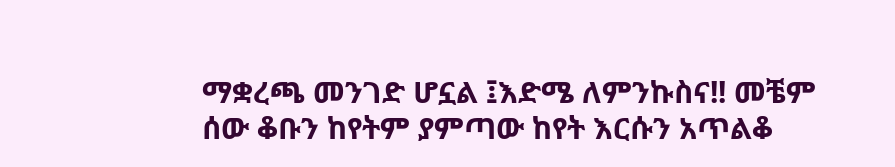ማቋረጫ መንገድ ሆኗል ፤እድሜ ለምንኩስና!! መቼም ሰው ቆቡን ከየትም ያምጣው ከየት እርሱን አጥልቆ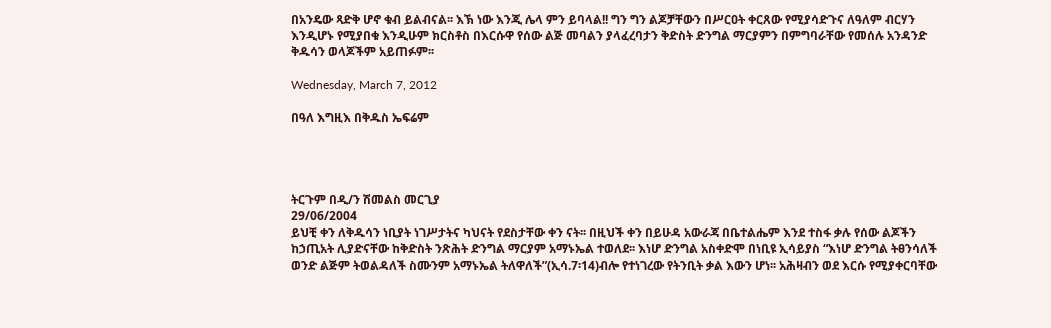በአንዴው ጻድቅ ሆኖ ቁብ ይልብናል፡፡ እኽ ነው እንጂ ሌላ ምን ይባላል!! ግን ግን ልጆቻቸውን በሥርዐት ቀርጸው የሚያሳድጉና ለዓለም ብርሃን እንዲሆኑ የሚያበቁ እንዲሁም ክርስቶስ በእርሱዋ የሰው ልጅ መባልን ያላፈረባታን ቅድስት ድንግል ማርያምን በምግባራቸው የመሰሉ አንዳንድ ቅዱሳን ወላጆችም አይጠፉም፡፡

Wednesday, March 7, 2012

በዓለ እግዚእ በቅዱስ ኤፍሬም




ትርጉም በዲ/ን ሽመልስ መርጊያ
29/06/2004
ይህቺ ቀን ለቅዱሳን ነቢያት ነገሥታትና ካህናት የደስታቸው ቀን ናት፡፡ በዚህች ቀን በይሁዳ አውራጃ በቤተልሔም እንደ ተስፋ ቃሉ የሰው ልጆችን ከኃጢአት ሊያድናቸው ከቅድስት ንጽሕት ድንግል ማርያም አማኑኤል ተወለደ፡፡ እነሆ ድንግል አስቀድሞ በነቢዩ ኢሳይያስ “እነሆ ድንግል ትፀንሳለች ወንድ ልጅም ትወልዳለች ስሙንም አማኑኤል ትለዋለች”(ኢሳ.7፡14)ብሎ የተነገረው የትንቢት ቃል እውን ሆነ፡፡ አሕዛብን ወደ እርሱ የሚያቀርባቸው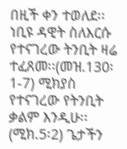በዚች ቀን ተወለደ፡፡ ነቢዩ ዳዊት ስለእርሱ የተናገረው ትንቢት ዛሬ ተፈጸመ፡፡(መዝ.130፡1-7) ሚክያስ የተናገረው የትንቢት ቃልም እንዲሁ፡፡(ሚክ.5፡2) ጌታችን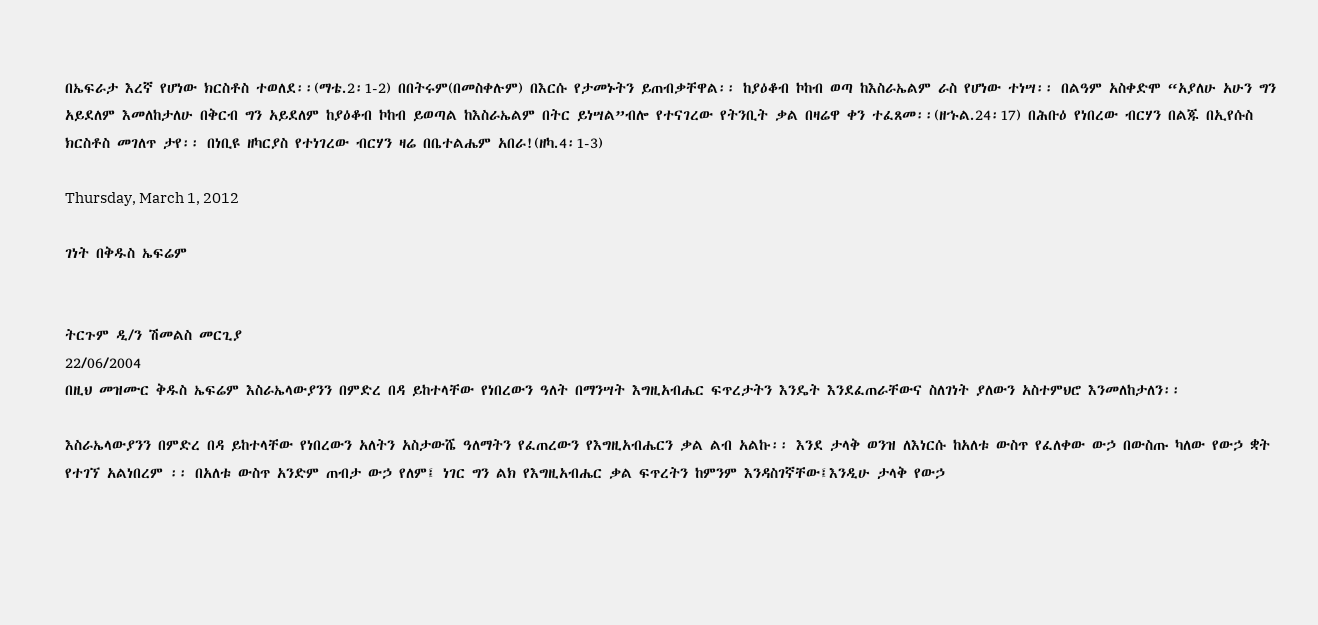በኤፍራታ እረኛ የሆነው ክርስቶስ ተወለደ፡፡(ማቴ.2፡1-2) በበትሩም(በመስቀሉም) በእርሱ የታመኑትን ይጠብቃቸዋል፡፡ ከያዕቆብ ኮከብ ወጣ ከእስራኤልም ራስ የሆነው ተነሣ፡፡ በልዓም አስቀድሞ “አያለሁ አሁን ግን አይደለም እመለከታለሁ በቅርብ ግን አይደለም ከያዕቆብ ኮከብ ይወጣል ከእስራኤልም በትር ይነሣል”ብሎ የተናገረው የትንቢት ቃል በዛሬዋ ቀን ተፈጸመ፡፡(ዘኁል.24፡17) በሕቡዕ የነበረው ብርሃን በልጁ በኢየሱስ ክርስቶስ መገለጥ ታየ፡፡ በነቢዩ ዘካርያስ የተነገረው ብርሃን ዛሬ በቤተልሔም አበራ!(ዘካ.4፡1-3)

Thursday, March 1, 2012

ገነት በቅዱስ ኤፍሬም


ትርጉም ዲ/ን ሽመልስ መርጊያ
22/06/2004
በዚህ መዝሙር ቅዱስ ኤፍሬም እስራኤላውያንን በምድረ በዳ ይከተላቸው የነበረውን ዓለት በማንሣት እግዚአብሔር ፍጥረታትን እንዴት እንደፈጠራቸውና ስለገነት ያለውን አስተምህሮ እንመለከታለን፡፡

እስራኤላውያንን በምድረ በዳ ይከተላቸው የነበረውን አለትን አስታውሼ ዓለማትን የፈጠረውን የእግዚአብሔርን ቃል ልብ አልኩ፡፡ እንደ ታላቅ ወንዝ ለእነርሱ ከአለቱ ውስጥ የፈለቀው ውኃ በውስጡ ካለው የውኃ ቋት የተገኘ አልነበረም ፡፡ በአለቱ ውስጥ አንድም ጠብታ ውኃ የለም፤ ነገር ግን ልክ የእግዚአብሔር ቃል ፍጥረትን ከምንም እንዳስገኛቸው፤እንዲሁ ታላቅ የውኃ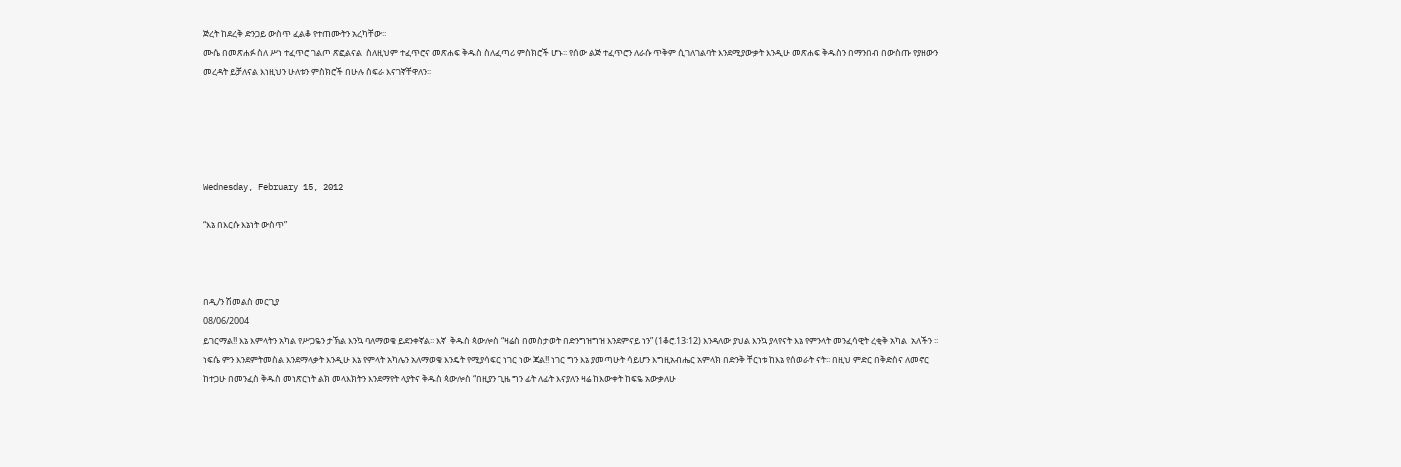ጅረት ከደረቅ ድንጋይ ውስጥ ፈልቆ የተጠሙትን አረካቸው፡፡
ሙሴ በመጽሐፉ ስለ ሥነ ተፈጥሮ ገልጦ ጽፎልናል  ስለዚህም ተፈጥሮና መጽሐፍ ቅዱስ ስለፈጣሪ ምስክሮች ሆኑ፡፡ የሰው ልጅ ተፈጥሮን ለራሱ ጥቅም ሲገለገልባት እንደሚያውቃት እንዲሁ መጽሐፍ ቅዱስን በማንበብ በውስጡ የያዘውን መረዳት ይቻለናል እነዚህን ሁለቱን ምስክሮች በሁሉ ስፍራ እናገኛቸዋለን፡፡





Wednesday, February 15, 2012

“እኔ በእርሱ እኔነት ውስጥ”



በዲ/ን ሽመልስ መርጊያ
08/06/2004
ይገርማል!! እኔ እምላትን አካል የሥጋዬን ታኽል እንኳ ባለማወቄ ይደንቀኛል፡፡ እኛ  ቅዱስ ጳውሎስ “ዛሬስ በመስታወት በድንግዝግዝ እንደምናይ ነን” (1ቆሮ.13፡12) እንዳለው ያህል እንኳ ያላየናት እኔ የምንላት መንፈሳዊት ረቂቅ አካል  አለችን ፡፡ ነፍሴ ምን እንደምትመስል እንደማላቃት እንዲሁ እኔ የምላት አካሌን አለማወቄ እንዴት የሚያሳፍር ነገር ነው ጃል!! ነገር ግን እኔ ያመጣሁት ሳይሆን እግዚአብሔር አምላክ በድንቅ ቸርነቱ ከእኔ የሰወራት ናት፡፡ በዚህ ምድር በቅድስና ለመኖር ከተጋሁ በመንፈስ ቅዱስ መነጽርነት ልክ መላእክትን እንደማየት ላያትና ቅዱስ ጳውሎስ “በዚያን ጊዜ ግን ፊት ለፊት እናያለን ዛሬ ከእውቀት ከፍዬ አውቃለሁ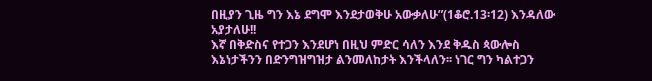በዚያን ጊዜ ግን እኔ ደግሞ እንደታወቅሁ አውቃለሁ”(1ቆሮ.13፡12) እንዳለው አያታለሁ!!
እኛ በቅድስና የተጋን እንደሆነ በዚህ ምድር ሳለን እንደ ቅዱስ ጳውሎስ እኔነታችንን በድንግዝግዝታ ልንመለከታት እንችላለን፡፡ ነገር ግን ካልተጋን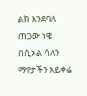ልክ እንደባለ ጠጋው ነዌ በሲኦል ሳለን ማየታችን አይቀሬ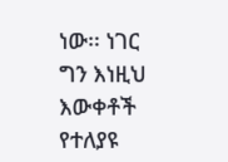ነው፡፡ ነገር ግን እነዚህ እውቀቶች የተለያዩ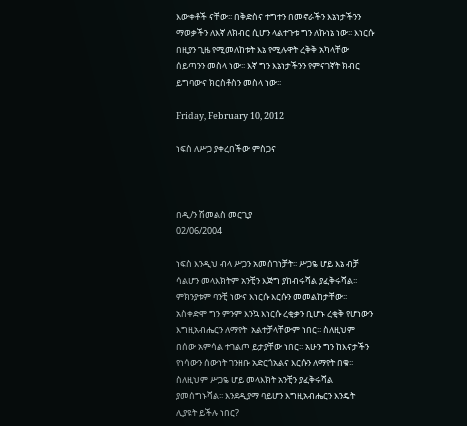እውቀቶች ናቸው፡፡ በቅድስና ተግተን በመኖራችን እኔነታችንን ማወቃችን ለእኛ ለክብር ሲሆን ላልተጉቱ ግን ለኩነኔ ነው፡፡ እነርሱ በዚያን ጊዜ የሚመለከቱት እኔ የሚሉዋት ረቅቅ አካላቸው ሰይጣንን መስላ ነው፡፡ እኛ ግን እኔነታችንን የምናገኛት ክብር ይግባውና ክርስቶስን መስላ ነው፡፡

Friday, February 10, 2012

ነፍስ ለሥጋ ያቀረበችው ምስጋና



በዲ/ን ሽመልስ መርጊያ
02/06/2004

ነፍስ እንዲህ ብላ ሥጋን አመሰገነቻት፡፡ ሥጋዬ ሆይ እኔ ብቻ ሳልሆን መላእክትም አንቺን እጅግ ያከብሩሻል ያፈቅሩሻል፡፡ ምክንያቱም ባንቺ ነውና እነርሱ እርሱን መመልከታቸው፡፡ አስቀድሞ ግን ምንም እንኳ እነርሱ ረቂቃን ቢሆኑ ረቂቅ የሆነውን  እግዚአብሔርን ለማየት  አልተቻላቸውም ነበር፡፡ ስለዚህም በሰው አምሳል ተገልጦ ይታያቸው ነበር፡፡ አሁን ግን ከእናታችን የነሳውን ሰውነት ገንዘቡ አድርጎአልና እርሱን ለማየት በቁ፡፡ ስለዚህም ሥጋዬ ሆይ መላእክት አንቺን ያፈቅሩሻል ያመሰግኑሻል፡፡ እንደዲያማ ባይሆን እግዚአብሔርን እንዴት ሊያዩት ይችሉ ነበር?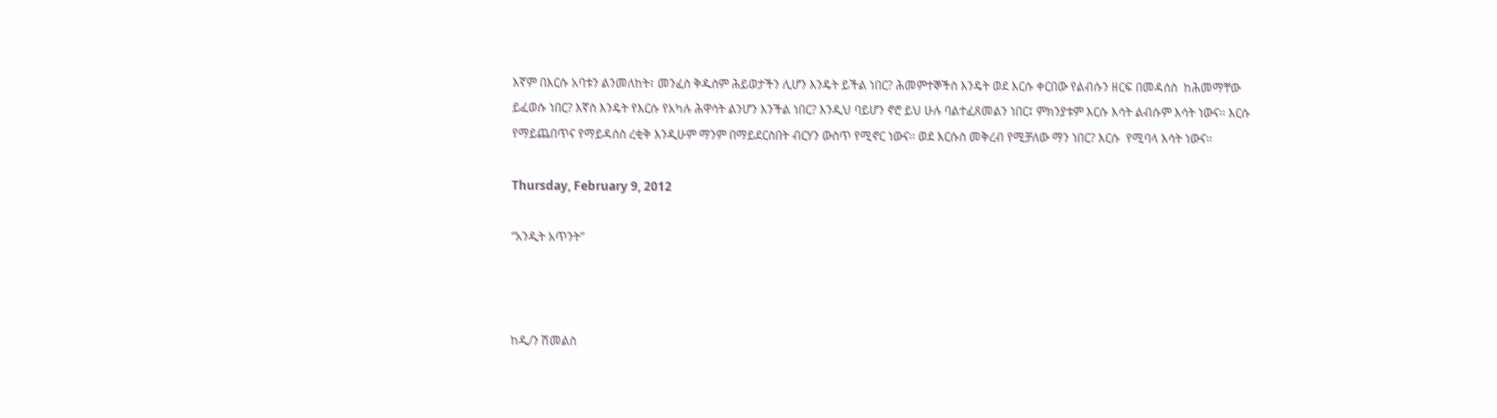እኛም በእርሱ አባቱን ልንመለከት፣ መንፈስ ቅዱስም ሕይወታችን ሊሆን እንዴት ይችል ነበር? ሕመምተኞችስ እንዴት ወደ እርሱ ቀርበው የልብሱን ዘርፍ በመዳሰስ  ከሕመማቸው ይፈወሱ ነበር? እኛስ እንዴት የእርሱ የአካሉ ሕዋሳት ልንሆን እንችል ነበር? እንዲህ ባይሆን ኖሮ ይህ ሁሉ ባልተፈጸመልን ነበር፤ ምክንያቱም እርሱ እሳት ልብሱም እሳት ነውና፡፡ እርሱ የማይጨበጥና የማይዳሰስ ረቂቅ እንዲሁም ማንም በማይደርስበት ብርሃን ውስጥ የሚኖር ነውና፡፡ ወደ እርሱስ መቅረብ የሚቻለው ማን ነበር? እርሱ  የሚባላ እሳት ነውና፡፡

Thursday, February 9, 2012

“አንዲት አጥንት”



ከዲ/ን ሽመልስ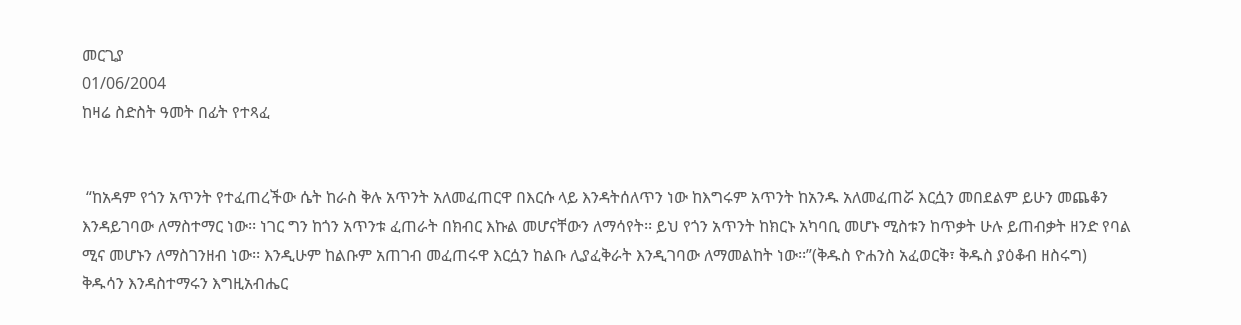መርጊያ
01/06/2004
ከዛሬ ስድስት ዓመት በፊት የተጻፈ


 “ከአዳም የጎን አጥንት የተፈጠረችው ሴት ከራስ ቅሉ አጥንት አለመፈጠርዋ በእርሱ ላይ እንዳትሰለጥን ነው ከእግሩም አጥንት ከአንዱ አለመፈጠሯ እርሷን መበደልም ይሁን መጨቆን እንዳይገባው ለማስተማር ነው፡፡ ነገር ግን ከጎን አጥንቱ ፈጠራት በክብር እኩል መሆናቸውን ለማሳየት፡፡ ይህ የጎን አጥንት ከክርኑ አካባቢ መሆኑ ሚስቱን ከጥቃት ሁሉ ይጠብቃት ዘንድ የባል ሚና መሆኑን ለማስገንዘብ ነው፡፡ እንዲሁም ከልቡም አጠገብ መፈጠሩዋ እርሷን ከልቡ ሊያፈቅራት እንዲገባው ለማመልከት ነው፡፡”(ቅዱስ ዮሐንስ አፈወርቅ፣ ቅዱስ ያዕቆብ ዘስሩግ)
ቅዱሳን እንዳስተማሩን እግዚአብሔር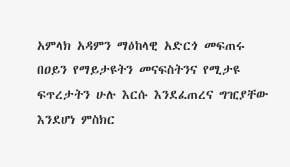አምላክ አዳምን ማዕከላዊ አድርጎ መፍጠሩ በዐይን የማይታዩትን መናፍስትንና የሚታዩ ፍጥረታትን ሁሉ እርሱ እንደፈጠረና ግዢያቸው እንደሆነ ምስክር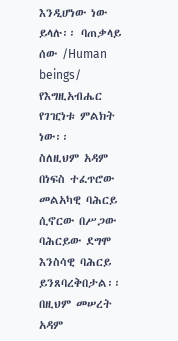እንዲሆነው ነው ይላሉ፡፡ ባጠቃላይ ሰው /Human beings/ የእግዚአብሔር የገዢነቱ ምልክት ነው፡፡
ስለዚህም አዳም በነፍስ ተፈጥሮው መልአካዊ ባሕርይ ሲኖርው በሥጋው ባሕርይው ደግሞ እንስሳዊ ባሕርይ ይንጸባረቅበታል፡፡ በዚህም መሠረት አዳም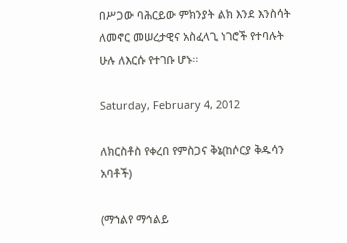በሥጋው ባሕርይው ምክንያት ልክ እንደ እንስሳት ለመኖር መሠረታዊና አስፈላጊ ነገሮች የተባሉት ሁሉ ለእርሱ የተገቡ ሆኑ፡፡

Saturday, February 4, 2012

ለክርስቶስ የቀረበ የምስጋና ቅኔ(ከሶርያ ቅዱሳን አባቶች)

(ማኀልየ ማኅልይ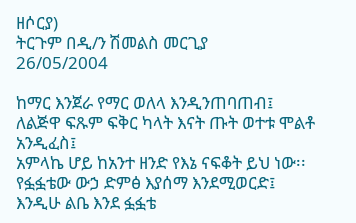ዘሶርያ)
ትርጉም በዲ/ን ሽመልስ መርጊያ
26/05/2004

ከማር እንጀራ የማር ወለላ እንዲንጠባጠብ፤
ለልጅዋ ፍጹም ፍቅር ካላት እናት ጡት ወተቱ ሞልቶ አንዲፈስ፤
አምላኬ ሆይ ከአንተ ዘንድ የእኔ ናፍቆት ይህ ነው፡፡
የፏፏቴው ውኃ ድምፅ እያሰማ እንደሚወርድ፤
እንዲሁ ልቤ እንደ ፏፏቴ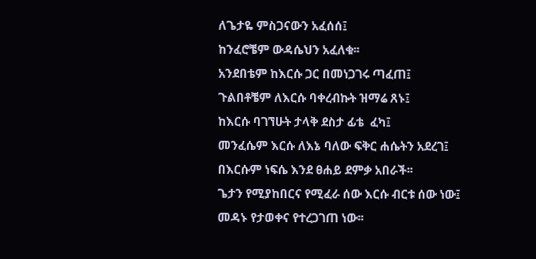ለጌታዬ ምስጋናውን አፈሰሰ፤
ከንፈሮቼም ውዳሴህን አፈለቁ፡፡
አንደበቴም ከእርሱ ጋር በመነጋገሩ ጣፈጠ፤
ጉልበቶቼም ለእርሱ ባቀረብኩት ዝማሬ ጸኑ፤
ከእርሱ ባገኘሁት ታላቅ ደስታ ፊቴ  ፈካ፤
መንፈሴም እርሱ ለእኔ ባለው ፍቅር ሐሴትን አደረገ፤
በእርሱም ነፍሴ እንደ ፀሐይ ደምቃ አበራች፡፡
ጌታን የሚያከበርና የሚፈራ ሰው እርሱ ብርቱ ሰው ነው፤
መዳኑ የታወቀና የተረጋገጠ ነው፡፡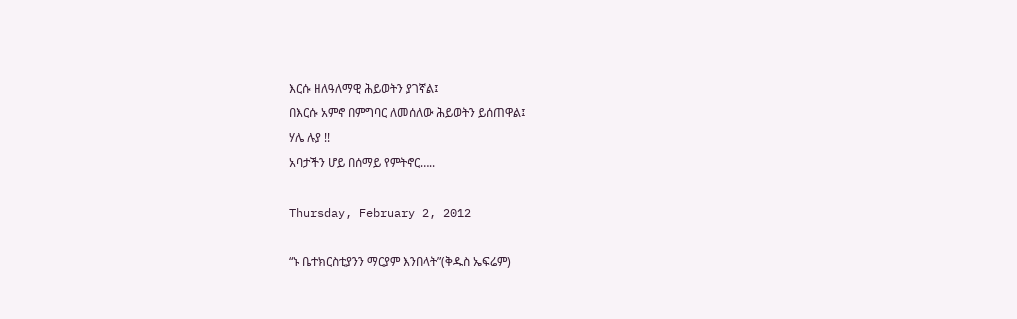እርሱ ዘለዓለማዊ ሕይወትን ያገኛል፤
በእርሱ አምኖ በምግባር ለመሰለው ሕይወትን ይሰጠዋል፤
ሃሌ ሉያ !!
አባታችን ሆይ በሰማይ የምትኖር…..

Thursday, February 2, 2012

“ኑ ቤተክርስቲያንን ማርያም እንበላት”(ቅዱስ ኤፍሬም)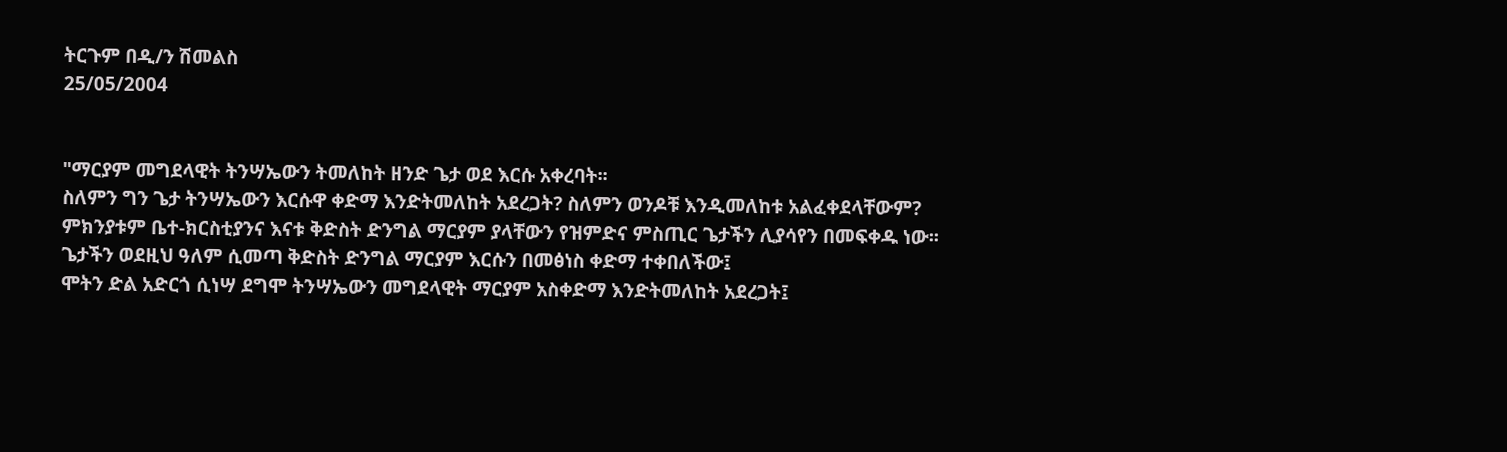ትርጉም በዲ/ን ሽመልስ
25/05/2004


"ማርያም መግደላዊት ትንሣኤውን ትመለከት ዘንድ ጌታ ወደ እርሱ አቀረባት፡፡
ስለምን ግን ጌታ ትንሣኤውን እርሱዋ ቀድማ እንድትመለከት አደረጋት? ስለምን ወንዶቹ እንዲመለከቱ አልፈቀደላቸውም?
ምክንያቱም ቤተ-ክርስቲያንና እናቱ ቅድስት ድንግል ማርያም ያላቸውን የዝምድና ምስጢር ጌታችን ሊያሳየን በመፍቀዱ ነው፡፡
ጌታችን ወደዚህ ዓለም ሲመጣ ቅድስት ድንግል ማርያም እርሱን በመፅነስ ቀድማ ተቀበለችው፤
ሞትን ድል አድርጎ ሲነሣ ደግሞ ትንሣኤውን መግደላዊት ማርያም አስቀድማ እንድትመለከት አደረጋት፤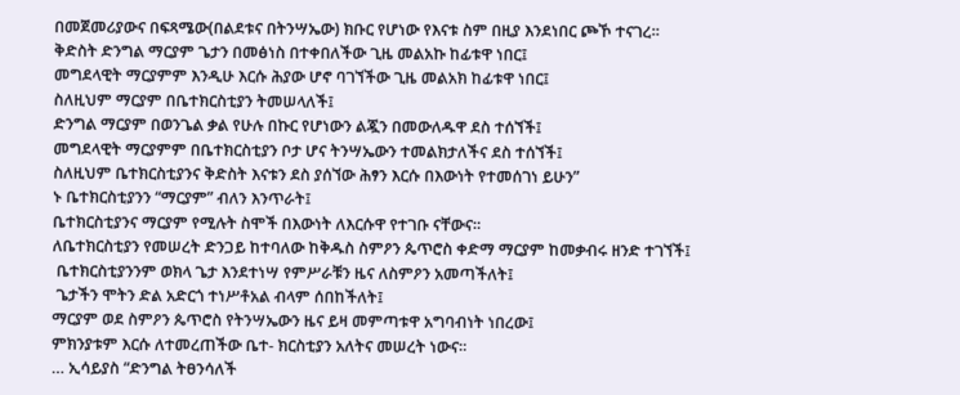በመጀመሪያውና በፍጻሜው(በልደቱና በትንሣኤው) ክቡር የሆነው የእናቱ ስም በዚያ እንደነበር ጮኾ ተናገረ፡፡
ቅድስት ድንግል ማርያም ጌታን በመፅነስ በተቀበለችው ጊዜ መልአኩ ከፊቱዋ ነበር፤
መግደላዊት ማርያምም እንዲሁ እርሱ ሕያው ሆኖ ባገኘችው ጊዜ መልአክ ከፊቱዋ ነበር፤
ስለዚህም ማርያም በቤተክርስቲያን ትመሠላለች፤
ድንግል ማርያም በወንጌል ቃል የሁሉ በኩር የሆነውን ልጇን በመውለዱዋ ደስ ተሰኘች፤
መግደላዊት ማርያምም በቤተክርስቲያን ቦታ ሆና ትንሣኤውን ተመልክታለችና ደስ ተሰኘች፤
ስለዚህም ቤተክርስቲያንና ቅድስት እናቱን ደስ ያሰኘው ሕፃን እርሱ በእውነት የተመሰገነ ይሁን”
ኑ ቤተክርስቲያንን “ማርያም” ብለን እንጥራት፤
ቤተክርስቲያንና ማርያም የሚሉት ስሞች በእውነት ለእርሱዋ የተገቡ ናቸውና፡፡
ለቤተክርስቲያን የመሠረት ድንጋይ ከተባለው ከቅዱስ ስምዖን ጴጥሮስ ቀድማ ማርያም ከመቃብሩ ዘንድ ተገኘች፤
 ቤተክርስቲያንንም ወክላ ጌታ እንደተነሣ የምሥራቹን ዜና ለስምዖን አመጣችለት፤
 ጌታችን ሞትን ድል አድርጎ ተነሥቶአል ብላም ሰበከችለት፤
ማርያም ወደ ስምዖን ጴጥሮስ የትንሣኤውን ዜና ይዛ መምጣቱዋ አግባብነት ነበረው፤
ምክንያቱም እርሱ ለተመረጠችው ቤተ- ክርስቲያን አለትና መሠረት ነውና፡፡
… ኢሳይያስ “ድንግል ትፀንሳለች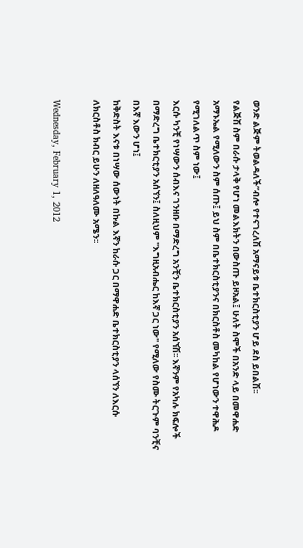ወንድ ልጅም ትወልዳለች”ብሎ የተናገረለሽ አማናይቱ ቤተክርስቲያን ሆይ ደስ ይበልሽ፡፡
የልጅሽ ስም በራሱ ታላቅ የሆነ መልእክትን በውስጡ ይዞአል፤ ሁለት ስሞች በአንድ ላይ በመዋሐድ አማኑኤል የሚለውን ስም ሰጡ፤ ይህ ስም በቤተክርስቲያንና በክርስቶስ መካከል የሆነውን ተዋሕዶ የሚገለልጥ ስም ነው፤
እርሱ ካንቺ የነሣውን ሰብእና ገንዘቡ በማድረግ አንቺን ቤተክርስቲያን አሰኘሽ፡፡ እኛንም የአካሉ ክፍሎች በማድረግ ቤተክርቲያን አሰኘን፤ ስለዚህም "እግዚአብሔር ከእኛ ጋር ነው" የሚለው የስሙ ትርጉም ባንቺና በእኛ እውን ሆነ፤
ከቅድስት እናቱ በነሣው ሰውነት በኩል እኛን ከራሱ ጋር በማዋሐድ ቤተክርስቲያን ላሰኘን ለእርሱ ለክርስቶስ ክብር ይሁን ለዘለዓለሙ አሜን፡፡

Wednesday, February 1, 2012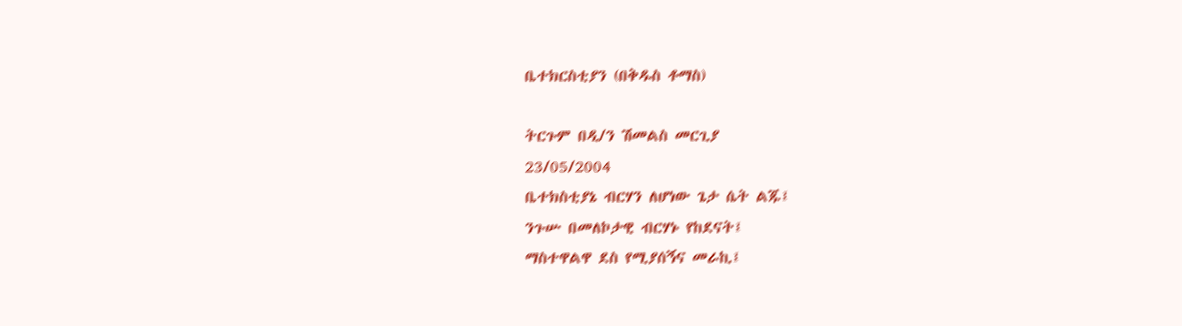ቤተክርስቲያን (በቅዱስ ቶማስ)

ትርጉም በዲ/ን ሽመልስ መርጊያ
23/05/2004
ቤተክስቲያኔ ብርሃን ለሆነው ጌታ ሴት ልጁ፤
ንጉሡ በመለኮታዊ ብርሃኑ የከደናት፤
ማስተዋልዋ ደስ የሚያሰኝና መራኪ፤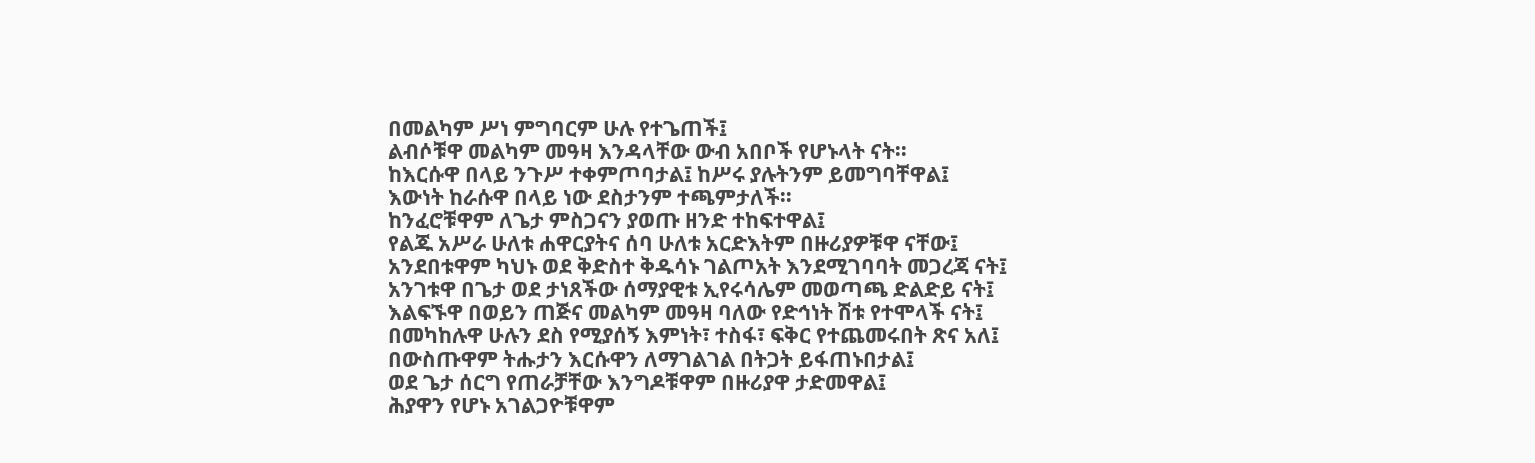በመልካም ሥነ ምግባርም ሁሉ የተጌጠች፤
ልብሶቹዋ መልካም መዓዛ እንዳላቸው ውብ አበቦች የሆኑላት ናት፡፡
ከእርሱዋ በላይ ንጉሥ ተቀምጦባታል፤ ከሥሩ ያሉትንም ይመግባቸዋል፤
እውነት ከራሱዋ በላይ ነው ደስታንም ተጫምታለች፡፡
ከንፈሮቹዋም ለጌታ ምስጋናን ያወጡ ዘንድ ተከፍተዋል፤
የልጁ አሥራ ሁለቱ ሐዋርያትና ሰባ ሁለቱ አርድእትም በዙሪያዎቹዋ ናቸው፤
አንደበቱዋም ካህኑ ወደ ቅድስተ ቅዱሳኑ ገልጦአት እንደሚገባባት መጋረጃ ናት፤
አንገቱዋ በጌታ ወደ ታነጸችው ሰማያዊቱ ኢየሩሳሌም መወጣጫ ድልድይ ናት፤
እልፍኙዋ በወይን ጠጅና መልካም መዓዛ ባለው የድኅነት ሽቱ የተሞላች ናት፤
በመካከሉዋ ሁሉን ደስ የሚያሰኝ እምነት፣ ተስፋ፣ ፍቅር የተጨመሩበት ጽና አለ፤
በውስጡዋም ትሑታን እርሱዋን ለማገልገል በትጋት ይፋጠኑበታል፤
ወደ ጌታ ሰርግ የጠራቻቸው እንግዶቹዋም በዙሪያዋ ታድመዋል፤
ሕያዋን የሆኑ አገልጋዮቹዋም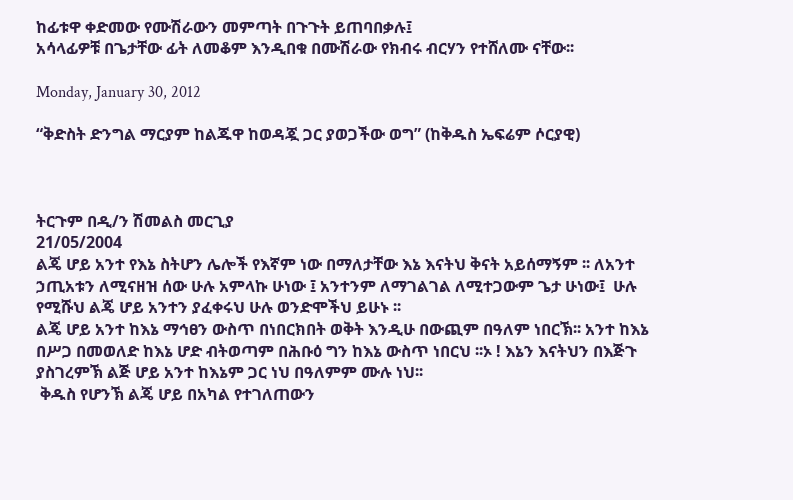ከፊቱዋ ቀድመው የሙሽራውን መምጣት በጉጉት ይጠባበቃሉ፤
አሳላፊዎቹ በጌታቸው ፊት ለመቆም እንዲበቁ በሙሽራው የክብሩ ብርሃን የተሸለሙ ናቸው፡፡

Monday, January 30, 2012

“ቅድስት ድንግል ማርያም ከልጁዋ ከወዳጇ ጋር ያወጋችው ወግ” (ከቅዱስ ኤፍሬም ሶርያዊ)



ትርጉም በዲ/ን ሽመልስ መርጊያ
21/05/2004
ልጄ ሆይ አንተ የእኔ ስትሆን ሌሎች የእኛም ነው በማለታቸው እኔ እናትህ ቅናት አይሰማኝም ፡፡ ለአንተ ኃጢአቱን ለሚናዘዝ ሰው ሁሉ አምላኩ ሁነው ፤ አንተንም ለማገልገል ለሚተጋውም ጌታ ሁነው፤  ሁሉ የሚሹህ ልጄ ሆይ አንተን ያፈቀሩህ ሁሉ ወንድሞችህ ይሁኑ ፡፡
ልጄ ሆይ አንተ ከእኔ ማኅፀን ውስጥ በነበርክበት ወቅት እንዲሁ በውጪም በዓለም ነበርኽ፡፡ አንተ ከእኔ በሥጋ በመወለድ ከእኔ ሆድ ብትወጣም በሕቡዕ ግን ከእኔ ውስጥ ነበርህ ፡፡ኦ ! እኔን እናትህን በእጅጉ ያስገረምኽ ልጅ ሆይ አንተ ከእኔም ጋር ነህ በዓለምም ሙሉ ነህ፡፡
 ቅዱስ የሆንኽ ልጄ ሆይ በአካል የተገለጠውን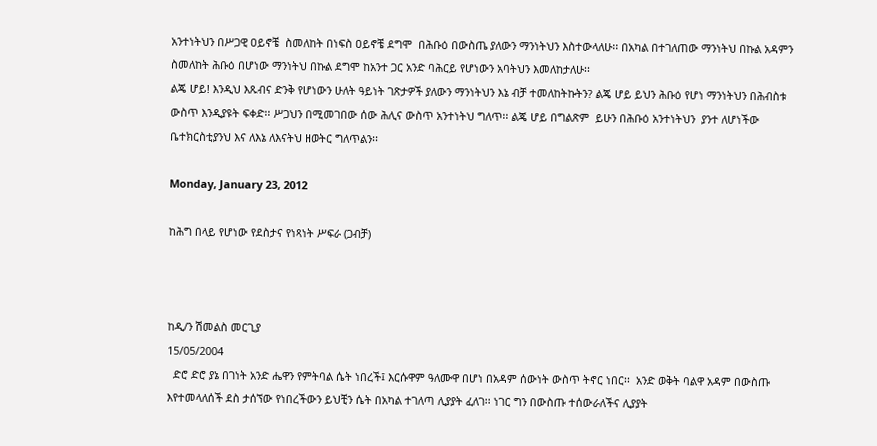አንተነትህን በሥጋዊ ዐይኖቼ  ስመለከት በነፍስ ዐይኖቼ ደግሞ  በሕቡዕ በውስጤ ያለውን ማንነትህን እስተውላለሁ፡፡ በአካል በተገለጠው ማንነትህ በኩል አዳምን ስመለከት ሕቡዕ በሆነው ማንነትህ በኩል ደግሞ ከአንተ ጋር አንድ ባሕርይ የሆነውን አባትህን እመለከታለሁ፡፡
ልጄ ሆይ! እንዲህ እጹብና ድንቅ የሆነውን ሁለት ዓይነት ገጽታዎች ያለውን ማንነትህን እኔ ብቻ ተመለከትኩትን? ልጄ ሆይ ይህን ሕቡዕ የሆነ ማንነትህን በሕብስቱ ውስጥ እንዲያዩት ፍቀድ፡፡ ሥጋህን በሚመገበው ሰው ሕሊና ውስጥ አንተነትህ ግለጥ፡፡ ልጄ ሆይ በግልጽም  ይሁን በሕቡዕ አንተነትህን  ያንተ ለሆነችው ቤተክርስቲያንህ እና ለእኔ ለእናትህ ዘወትር ግለጥልን፡፡

Monday, January 23, 2012

ከሕግ በላይ የሆነው የደስታና የነጻነት ሥፍራ (ጋብቻ)



ከዲ/ን ሽመልስ መርጊያ
15/05/2004
  ድሮ ድሮ ያኔ በገነት አንድ ሔዋን የምትባል ሴት ነበረች፤ እርሱዋም ዓለሙዋ በሆነ በአዳም ሰውነት ውስጥ ትኖር ነበር፡፡  አንድ ወቅት ባልዋ አዳም በውስጡ እየተመላለሰች ደስ ታሰኘው የነበረችውን ይህቺን ሴት በአካል ተገለጣ ሊያያት ፈለገ፡፡ ነገር ግን በውስጡ ተሰውራለችና ሊያያት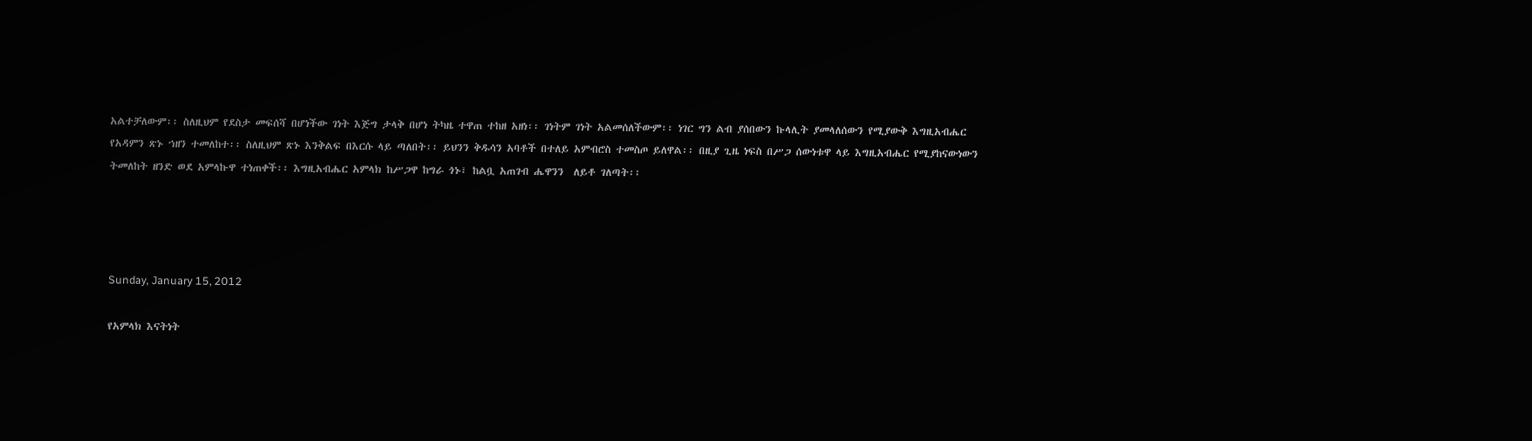አልተቻለውም፡፡ ስለዚህም የደስታ መፍሰሻ በሆነችው ገነት እጅግ ታላቅ በሆነ ትካዜ ተዋጠ ተከዘ አዘነ፡፡ ገነትም ገነት አልመሰለችውም፡፡ ነገር ግን ልብ ያሰበውን ኩላሊት ያመላለሰውን የሚያውቅ እግዚአብሔር የአዳምን ጽኑ ኀዘን ተመለከተ፡፡ ስለዚህም ጽኑ እንቅልፍ በእርሱ ላይ ጣለበት፡፡ ይህንን ቅዱሳን አባቶች በተለይ አምብሮስ ተመስጦ ይለዋል፡፡ በዚያ ጊዜ ነፍስ በሥጋ ሰውነቱዋ ላይ እግዚአብሔር የሚያከናውነውን ትመለከት ዘንድ ወደ አምላኩዋ ተነጠቀች፡፡ እግዚአብሔር አምላክ ከሥጋዋ ከግራ ጎኑ፣ ከልቧ አጠገብ ሔዋንን  ለይቶ ገለጣት፡፡




Sunday, January 15, 2012

የአምላክ እናትነት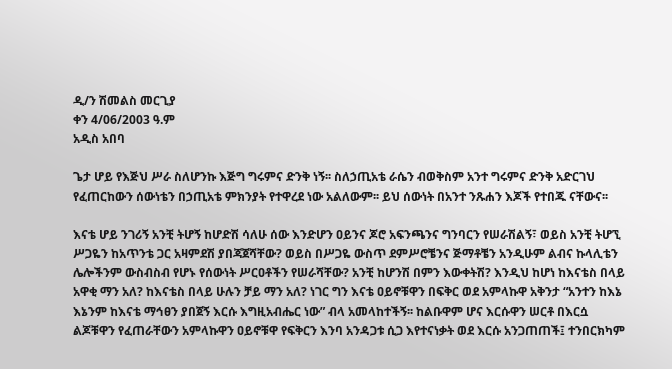ዲ/ን ሽመልስ መርጊያ
ቀን 4/06/2003 ዓ.ም
አዲስ አበባ

ጌታ ሆይ የእጅህ ሥራ ስለሆንኩ እጅግ ግሩምና ድንቅ ነኝ፡፡ ስለኃጢአቴ ራሴን ብወቅስም አንተ ግሩምና ድንቅ አድርገህ የፈጠርከውን ሰውነቴን በኃጢአቴ ምክንያት የተዋረደ ነው አልለውም፡፡ ይህ ሰውነት በአንተ ንጹሐን እጆች የተበጁ ናቸውና፡፡

እናቴ ሆይ ንገሪኝ አንቺ ትሆኝ ከሆድሽ ሳለሁ ሰው እንድሆን ዐይንና ጆሮ አፍንጫንና ግንባርን የሠራሽልኝ፣ ወይስ አንቺ ትሆኚ ሥጋዬን ከአጥንቴ ጋር አዛምደሽ ያበጃጀሻቸው? ወይስ በሥጋዬ ውስጥ ደምሥሮቼንና ጅማቶቼን አንዲሁም ልብና ኩላሊቴን ሌሎችንም ውስብስብ የሆኑ የሰውነት ሥርዐቶችን የሠራሻቸው? አንቺ ከሆንሽ በምን እውቀትሽ? እንዲህ ከሆነ ከእናቴስ በላይ አዋቂ ማን አለ? ከእናቴስ በላይ ሁሉን ቻይ ማን አለ? ነገር ግን እናቴ ዐይኖቹዋን በፍቅር ወደ አምላኩዋ አቅንታ “አንተን ከእኔ እኔንም ከእናቴ ማኅፀን ያበጀኝ እርሱ እግዚአብሔር ነው” ብላ አመላከተችኝ፡፡ ከልቡዋም ሆና እርሱዋን ሠርቶ በእርሷ ልጆቹዋን የፈጠራቸውን አምላኩዋን ዐይኖቹዋ የፍቅርን እንባ አንዳጋቱ ሲጋ እየተናነቃት ወደ እርሱ አንጋጠጠች፤ ተንበርክካም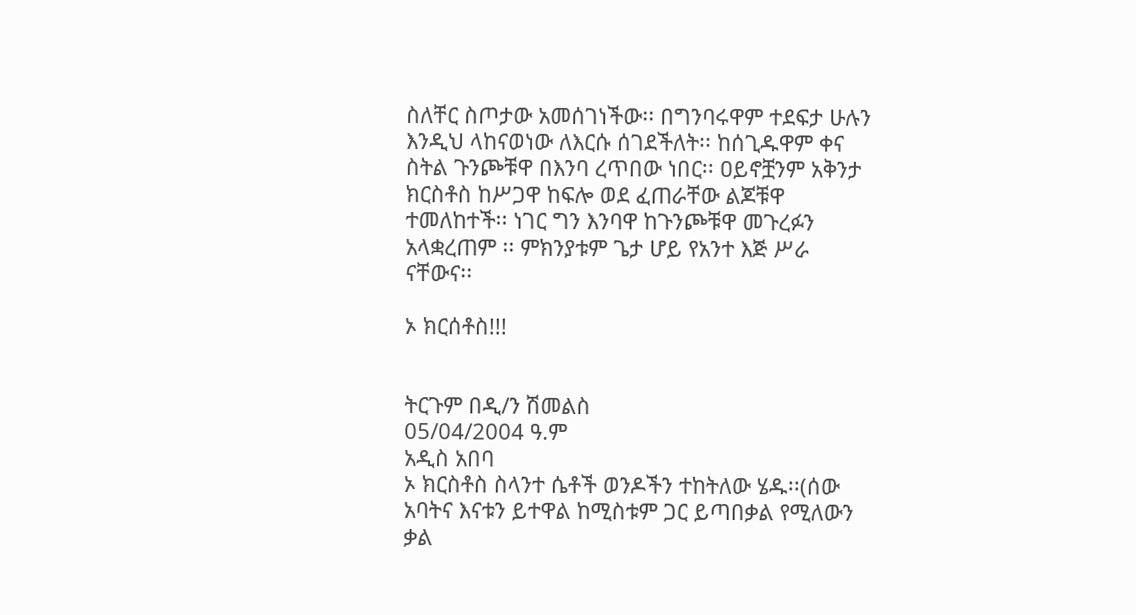ስለቸር ስጦታው አመሰገነችው፡፡ በግንባሩዋም ተደፍታ ሁሉን እንዲህ ላከናወነው ለእርሱ ሰገደችለት፡፡ ከሰጊዱዋም ቀና ስትል ጉንጮቹዋ በእንባ ረጥበው ነበር፡፡ ዐይኖቿንም አቅንታ ክርስቶስ ከሥጋዋ ከፍሎ ወደ ፈጠራቸው ልጆቹዋ ተመለከተች፡፡ ነገር ግን እንባዋ ከጉንጮቹዋ መጉረፉን አላቋረጠም ፡፡ ምክንያቱም ጌታ ሆይ የአንተ እጅ ሥራ ናቸውና፡፡

ኦ ክርሰቶስ!!!


ትርጉም በዲ/ን ሽመልስ
05/04/2004 ዓ.ም
አዲስ አበባ
ኦ ክርስቶስ ስላንተ ሴቶች ወንዶችን ተከትለው ሄዱ፡፡(ሰው አባትና እናቱን ይተዋል ከሚስቱም ጋር ይጣበቃል የሚለውን ቃል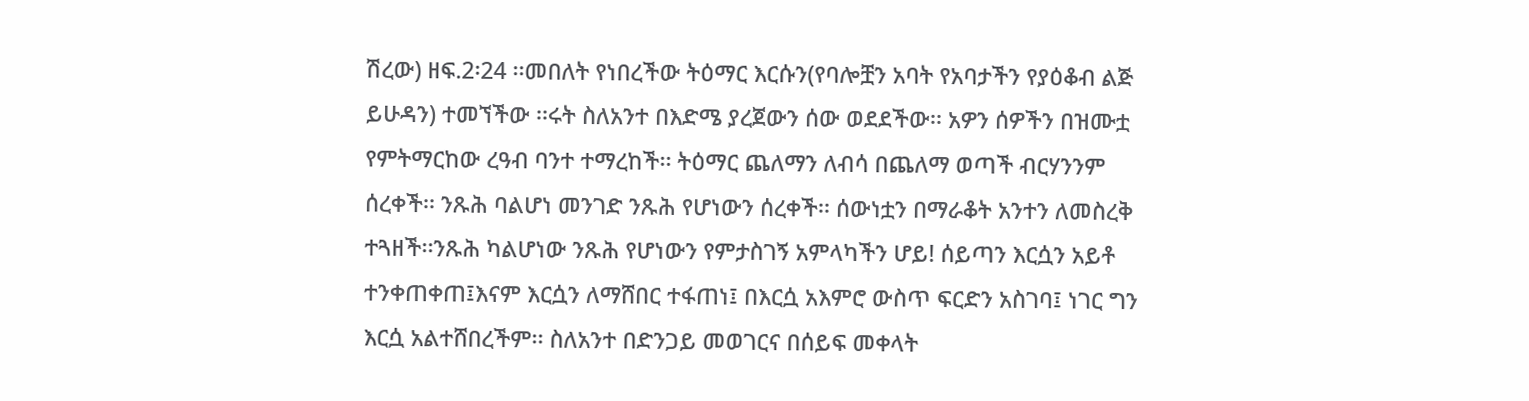ሽረው) ዘፍ.2፡24 ፡፡መበለት የነበረችው ትዕማር እርሱን(የባሎቿን አባት የአባታችን የያዕቆብ ልጅ ይሁዳን) ተመኘችው ፡፡ሩት ስለአንተ በእድሜ ያረጀውን ሰው ወደደችው፡፡ አዎን ሰዎችን በዝሙቷ የምትማርከው ረዓብ ባንተ ተማረከች፡፡ ትዕማር ጨለማን ለብሳ በጨለማ ወጣች ብርሃንንም ሰረቀች፡፡ ንጹሕ ባልሆነ መንገድ ንጹሕ የሆነውን ሰረቀች፡፡ ሰውነቷን በማራቆት አንተን ለመስረቅ ተጓዘች፡፡ንጹሕ ካልሆነው ንጹሕ የሆነውን የምታስገኝ አምላካችን ሆይ! ሰይጣን እርሷን አይቶ ተንቀጠቀጠ፤እናም እርሷን ለማሸበር ተፋጠነ፤ በእርሷ አእምሮ ውስጥ ፍርድን አስገባ፤ ነገር ግን እርሷ አልተሸበረችም፡፡ ስለአንተ በድንጋይ መወገርና በሰይፍ መቀላት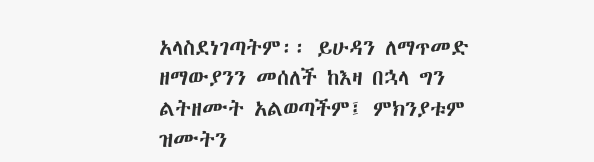አላስደነገጣትም፡፡ ይሁዳን ለማጥመድ ዘማውያንን መሰለች ከእዛ በኋላ ግን ልትዘሙት አልወጣችም፤ ምክንያቱም ዝሙትን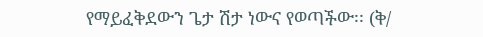የማይፈቅደውን ጌታ ሽታ ነውና የወጣችው፡፡ (ቅ/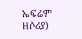ኤፍሬም ዘሶሪያ)